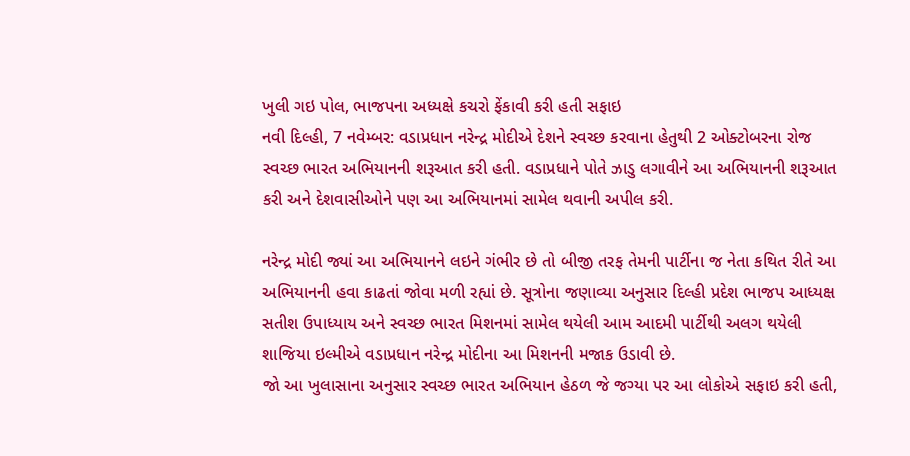ખુલી ગઇ પોલ, ભાજપના અધ્યક્ષે કચરો ફેંકાવી કરી હતી સફાઇ
નવી દિલ્હી, 7 નવેમ્બર: વડાપ્રધાન નરેન્દ્ર મોદીએ દેશને સ્વચ્છ કરવાના હેતુથી 2 ઓક્ટોબરના રોજ સ્વચ્છ ભારત અભિયાનની શરૂઆત કરી હતી. વડાપ્રધાને પોતે ઝાડુ લગાવીને આ અભિયાનની શરૂઆત કરી અને દેશવાસીઓને પણ આ અભિયાનમાં સામેલ થવાની અપીલ કરી.

નરેન્દ્ર મોદી જ્યાં આ અભિયાનને લઇને ગંભીર છે તો બીજી તરફ તેમની પાર્ટીના જ નેતા કથિત રીતે આ અભિયાનની હવા કાઢતાં જોવા મળી રહ્યાં છે. સૂત્રોના જણાવ્યા અનુસાર દિલ્હી પ્રદેશ ભાજપ આધ્યક્ષ સતીશ ઉપાધ્યાય અને સ્વચ્છ ભારત મિશનમાં સામેલ થયેલી આમ આદમી પાર્ટીથી અલગ થયેલી શાજિયા ઇલ્મીએ વડાપ્રધાન નરેન્દ્ર મોદીના આ મિશનની મજાક ઉડાવી છે.
જો આ ખુલાસાના અનુસાર સ્વચ્છ ભારત અભિયાન હેઠળ જે જગ્યા પર આ લોકોએ સફાઇ કરી હતી,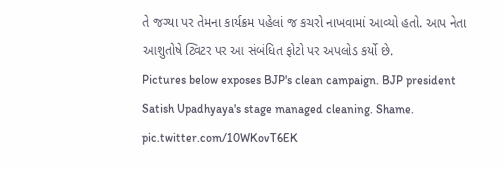તે જગ્યા પર તેમના કાર્યક્રમ પહેલાં જ કચરો નાખવામાં આવ્યો હતો. આપ નેતા આશુતોષે ટ્વિટર પર આ સંબંધિત ફોટો પર અપલોડ કર્યો છે.
Pictures below exposes BJP's clean campaign. BJP president Satish Upadhyaya's stage managed cleaning. Shame. pic.twitter.com/10WKovT6EK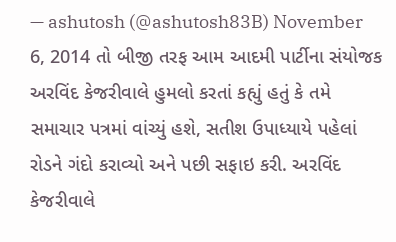— ashutosh (@ashutosh83B) November 6, 2014 તો બીજી તરફ આમ આદમી પાર્ટીના સંયોજક અરવિંદ કેજરીવાલે હુમલો કરતાં કહ્યું હતું કે તમે સમાચાર પત્રમાં વાંચ્યું હશે, સતીશ ઉપાધ્યાયે પહેલાં રોડને ગંદો કરાવ્યો અને પછી સફાઇ કરી. અરવિંદ કેજરીવાલે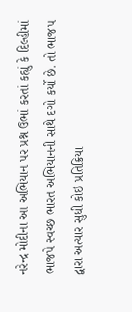નરેન્દ્ર મોદીના આ અભિયાન પર પ્રશ્ન ઉભાં કરતાં કહ્યું કે દિલ્હીમાં ભાજપે સ્વચ્છ ભારત અભિયાનની સાથે દગો કર્યો છે. તો ભાજપ દ્વારા અત્યાર સુધી કોઇ પ્રતિક્રિયા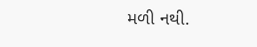મળી નથી.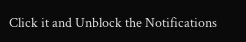Click it and Unblock the Notifications